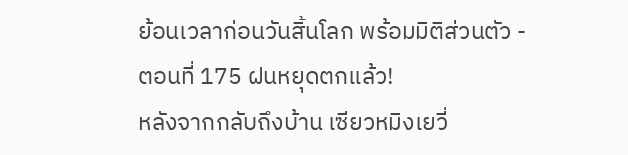ย้อนเวลาก่อนวันสิ้นโลก พร้อมมิติส่วนตัว - ตอนที่ 175 ฝนหยุดตกแล้ว!
หลังจากกลับถึงบ้าน เซียวหมิงเยวี่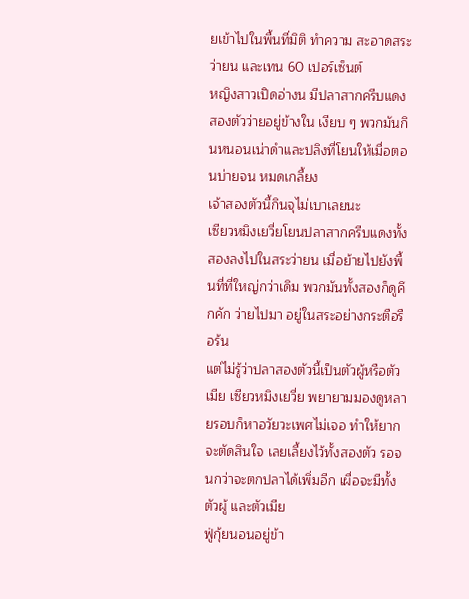ยเข้าไปในพื้นที่มิติ ทำความ สะอาดสระว่ายน และเทน 60 เปอร์เซ็นต์
หญิงสาวเปิดอ่างน มีปลาสากครีบแดงสองตัวว่ายอยู่ข้างใน เงียบ ๆ พวกมันกินหนอนเน่าดำและปลิงที่โยนให้เมื่อตอนบ่ายจน หมดเกลี้ยง
เจ้าสองตัวนี้กินจุไม่เบาเลยนะ
เซียวหมิงเยวี่ยโยนปลาสากครีบแดงทั้งสองลงไปในสระว่ายน เมื่อย้ายไปยังพื้นที่ที่ใหญ่กว่าเดิม พวกมันทั้งสองก็ดูคึกคัก ว่ายไปมา อยู่ในสระอย่างกระตือรือร้น
แต่ไม่รู้ว่าปลาสองตัวนี้เป็นตัวผู้หรือตัวเมีย เซียวหมิงเยวี่ย พยายามมองดูหลายรอบก็หาอวัยวะเพศไม่เจอ ทำให้ยากจะตัดสินใจ เลยเลี้ยงไว้ทั้งสองตัว รอจนกว่าจะตกปลาได้เพิ่มอีก เผื่อจะมีทั้งตัวผู้ และตัวเมีย
ฟู่กุ้ยนอนอยู่ข้า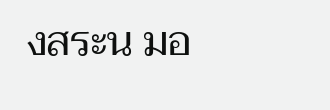งสระน มอ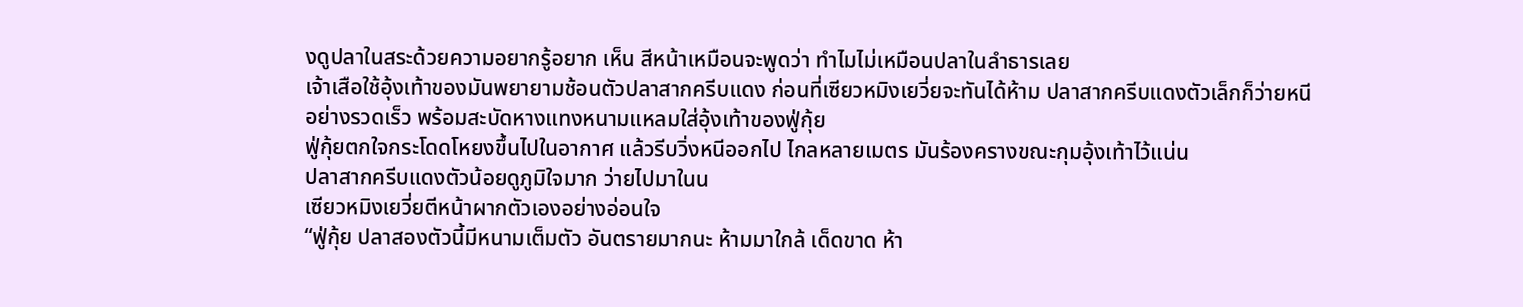งดูปลาในสระด้วยความอยากรู้อยาก เห็น สีหน้าเหมือนจะพูดว่า ทำไมไม่เหมือนปลาในลำธารเลย
เจ้าเสือใช้อุ้งเท้าของมันพยายามช้อนตัวปลาสากครีบแดง ก่อนที่เซียวหมิงเยวี่ยจะทันได้ห้าม ปลาสากครีบแดงตัวเล็กก็ว่ายหนี อย่างรวดเร็ว พร้อมสะบัดหางแทงหนามแหลมใส่อุ้งเท้าของฟู่กุ้ย
ฟู่กุ้ยตกใจกระโดดโหยงขึ้นไปในอากาศ แล้วรีบวิ่งหนีออกไป ไกลหลายเมตร มันร้องครางขณะกุมอุ้งเท้าไว้แน่น
ปลาสากครีบแดงตัวน้อยดูภูมิใจมาก ว่ายไปมาในน
เซียวหมิงเยวี่ยตีหน้าผากตัวเองอย่างอ่อนใจ
“ฟู่กุ้ย ปลาสองตัวนี้มีหนามเต็มตัว อันตรายมากนะ ห้ามมาใกล้ เด็ดขาด ห้า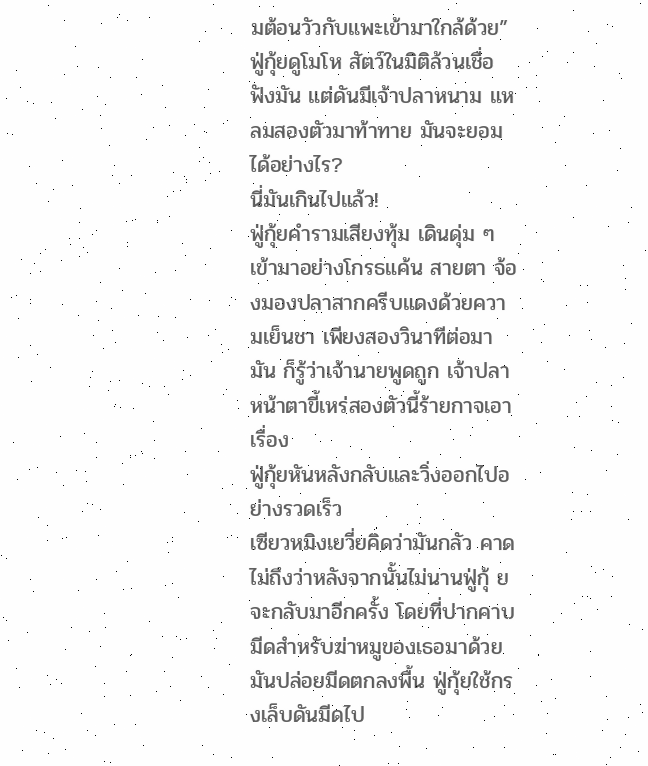มต้อนวัวกับแพะเข้ามาใกล้ด้วย”
ฟู่กุ้ยดูโมโห สัตว์ในมิติล้วนเชื่อฟังมัน แต่ดันมีเจ้าปลาหนาม แหลมสองตัวมาท้าทาย มันจะยอมได้อย่างไร?
นี่มันเกินไปแล้ว!
ฟู่กุ้ยคำรามเสียงทุ้ม เดินดุ่ม ๆ เข้ามาอย่างโกรธแค้น สายตา จ้องมองปลาสากครีบแดงด้วยความเย็นชา เพียงสองวินาทีต่อมา มัน ก็รู้ว่าเจ้านายพูดถูก เจ้าปลาหน้าตาขี้เหร่สองตัวนี้ร้ายกาจเอาเรื่อง
ฟู่กุ้ยหันหลังกลับและวิ่งออกไปอย่างรวดเร็ว
เซียวหมิงเยวี่ยคิดว่ามันกลัว คาดไม่ถึงว่าหลังจากนั้นไม่นานฟู่กุ้ ยจะกลับมาอีกครั้ง โดยที่ปากคาบมีดสำหรับฆ่าหมูของเธอมาด้วย
มันปล่อยมีดตกลงพื้น ฟู่กุ้ยใช้กรงเล็บดันมีดไป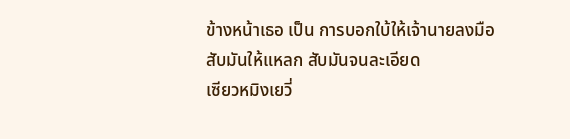ข้างหน้าเธอ เป็น การบอกใบ้ให้เจ้านายลงมือ
สับมันให้แหลก สับมันจนละเอียด
เซียวหมิงเยวี่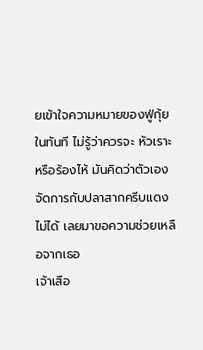ยเข้าใจความหมายของฟู่กุ้ยในทันที ไม่รู้ว่าควรจะ หัวเราะหรือร้องไห้ มันคิดว่าตัวเองจัดการกับปลาสากครีบแดงไม่ได้ เลยมาขอความช่วยเหลือจากเธอ
เจ้าเสือ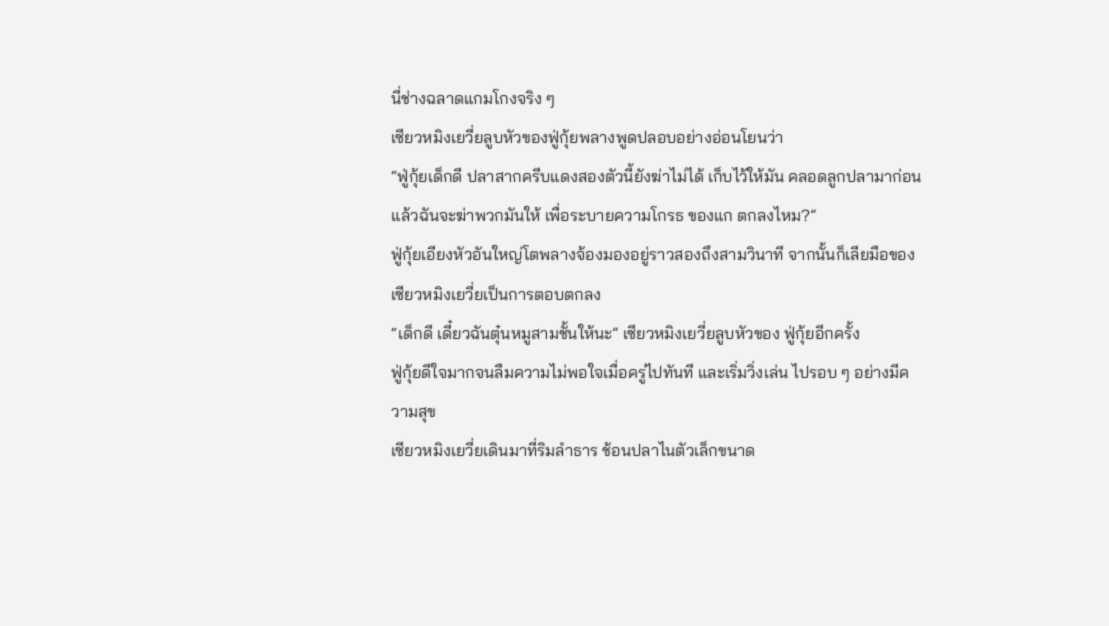นี่ช่างฉลาดแกมโกงจริง ๆ
เซียวหมิงเยวี่ยลูบหัวของฟู่กุ้ยพลางพูดปลอบอย่างอ่อนโยนว่า
“ฟู่กุ้ยเด็กดี ปลาสากครีบแดงสองตัวนี้ยังฆ่าไม่ได้ เก็บไว้ให้มัน คลอดลูกปลามาก่อน แล้วฉันจะฆ่าพวกมันให้ เพื่อระบายความโกรธ ของแก ตกลงไหม?”
ฟู่กุ้ยเอียงหัวอันใหญ่โตพลางจ้องมองอยู่ราวสองถึงสามวินาที จากนั้นก็เลียมือของเซียวหมิงเยวี่ยเป็นการตอบตกลง
“เด็กดี เดี๋ยวฉันตุ๋นหมูสามชั้นให้นะ” เซียวหมิงเยวี่ยลูบหัวของ ฟู่กุ้ยอีกครั้ง
ฟู่กุ้ยดีใจมากจนลืมความไม่พอใจเมื่อครู่ไปทันที และเริ่มวิ่งเล่น ไปรอบ ๆ อย่างมีความสุข
เซียวหมิงเยวี่ยเดินมาที่ริมลำธาร ช้อนปลาไนตัวเล็กขนาด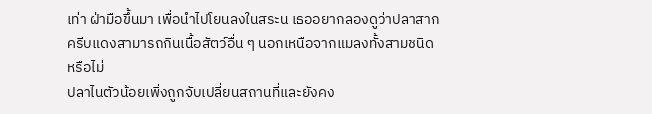เท่า ฝ่ามือขึ้นมา เพื่อนำไปโยนลงในสระน เธออยากลองดูว่าปลาสาก ครีบแดงสามารถกินเนื้อสัตว์อื่น ๆ นอกเหนือจากแมลงทั้งสามชนิด หรือไม่
ปลาไนตัวน้อยเพิ่งถูกจับเปลี่ยนสถานที่และยังคง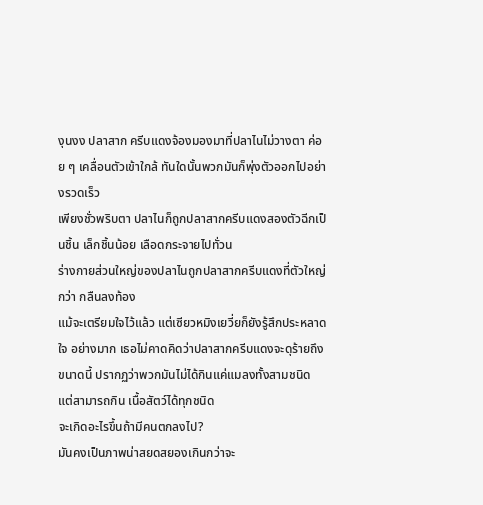งุนงง ปลาสาก ครีบแดงจ้องมองมาที่ปลาไนไม่วางตา ค่อย ๆ เคลื่อนตัวเข้าใกล้ ทันใดนั้นพวกมันก็พุ่งตัวออกไปอย่างรวดเร็ว
เพียงชั่วพริบตา ปลาไนก็ถูกปลาสากครีบแดงสองตัวฉีกเป็นชิ้น เล็กชิ้นน้อย เลือดกระจายไปทั่วน
ร่างกายส่วนใหญ่ของปลาไนถูกปลาสากครีบแดงที่ตัวใหญ่กว่า กลืนลงท้อง
แม้จะเตรียมใจไว้แล้ว แต่เซียวหมิงเยวี่ยก็ยังรู้สึกประหลาดใจ อย่างมาก เธอไม่คาดคิดว่าปลาสากครีบแดงจะดุร้ายถึงขนาดนี้ ปรากฏว่าพวกมันไม่ได้กินแค่แมลงทั้งสามชนิด แต่สามารถกิน เนื้อสัตว์ได้ทุกชนิด
จะเกิดอะไรขึ้นถ้ามีคนตกลงไป?
มันคงเป็นภาพน่าสยดสยองเกินกว่าจะ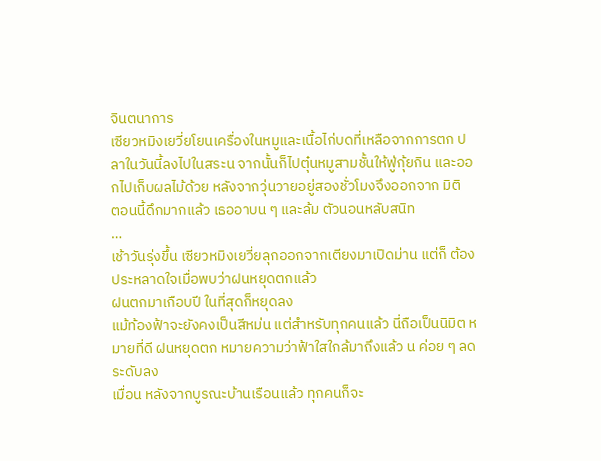จินตนาการ
เซียวหมิงเยวี่ยโยนเครื่องในหมูและเนื้อไก่บดที่เหลือจากการตก ปลาในวันนี้ลงไปในสระน จากนั้นก็ไปตุ๋นหมูสามชั้นให้ฟู่กุ้ยกิน และออกไปเก็บผลไม้ด้วย หลังจากวุ่นวายอยู่สองชั่วโมงจึงออกจาก มิติ
ตอนนี้ดึกมากแล้ว เธออาบน ๆ และล้ม ตัวนอนหลับสนิท
…
เช้าวันรุ่งขึ้น เซียวหมิงเยวี่ยลุกออกจากเตียงมาเปิดม่าน แต่ก็ ต้องประหลาดใจเมื่อพบว่าฝนหยุดตกแล้ว
ฝนตกมาเกือบปี ในที่สุดก็หยุดลง
แม้ท้องฟ้าจะยังคงเป็นสีหม่น แต่สำหรับทุกคนแล้ว นี่ถือเป็นนิมิต หมายที่ดี ฝนหยุดตก หมายความว่าฟ้าใสใกล้มาถึงแล้ว น ค่อย ๆ ลดระดับลง
เมื่อน หลังจากบูรณะบ้านเรือนแล้ว ทุกคนก็จะ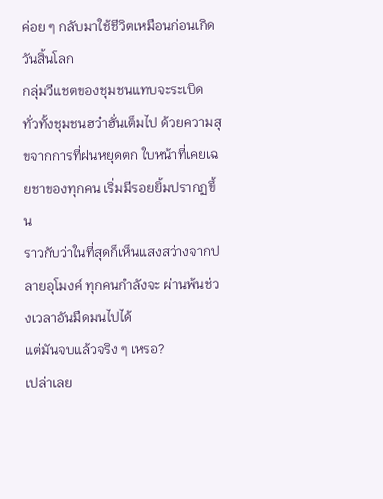ค่อย ๆ กลับมาใช้ชีวิตเหมือนก่อนเกิดวันสิ้นโลก
กลุ่มวีแชตของชุมชนแทบจะระเบิด ทั่วทั้งชุมชนฮว๋าฮั่นเต็มไป ด้วยความสุขจากการที่ฝนหยุดตก ใบหน้าที่เคยเฉยชาของทุกคน เริ่มมีรอยยิ้มปรากฏขึ้น
ราวกับว่าในที่สุดก็เห็นแสงสว่างจากปลายอุโมงค์ ทุกคนกำลังจะ ผ่านพ้นช่วงเวลาอันมืดมนไปได้
แต่มันจบแล้วจริง ๆ เหรอ?
เปล่าเลย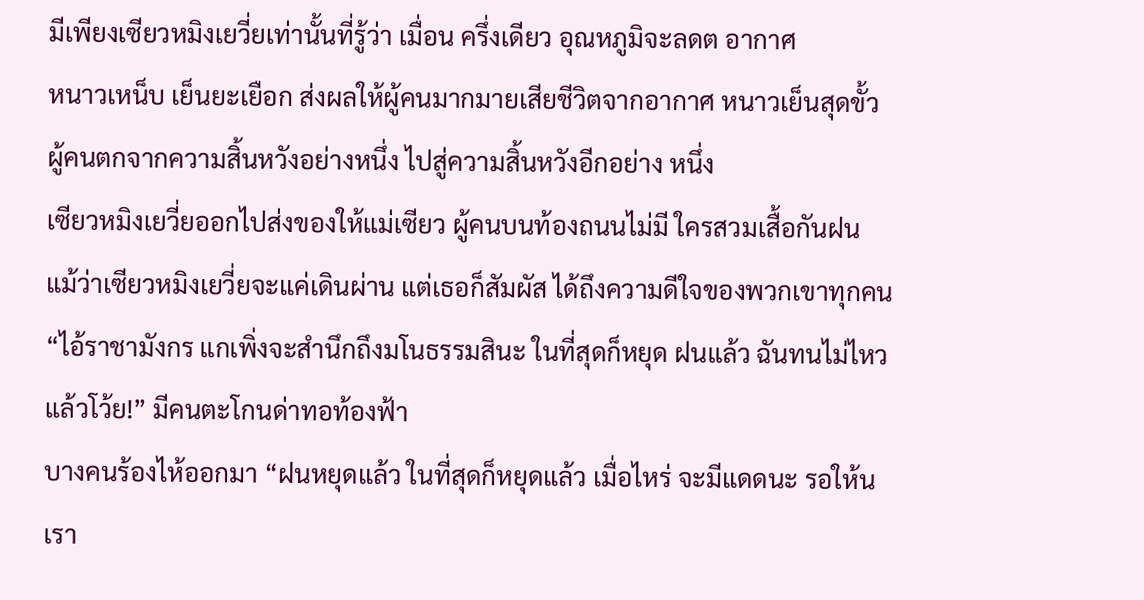มีเพียงเซียวหมิงเยวี่ยเท่านั้นที่รู้ว่า เมื่อน ครึ่งเดียว อุณหภูมิจะลดต อากาศ
หนาวเหน็บ เย็นยะเยือก ส่งผลให้ผู้คนมากมายเสียชีวิตจากอากาศ หนาวเย็นสุดขั้ว
ผู้คนตกจากความสิ้นหวังอย่างหนึ่ง ไปสู่ความสิ้นหวังอีกอย่าง หนึ่ง
เซียวหมิงเยวี่ยออกไปส่งของให้แม่เซียว ผู้คนบนท้องถนนไม่มี ใครสวมเสื้อกันฝน แม้ว่าเซียวหมิงเยวี่ยจะแค่เดินผ่าน แต่เธอก็สัมผัส ได้ถึงความดีใจของพวกเขาทุกคน
“ไอ้ราชามังกร แกเพิ่งจะสำนึกถึงมโนธรรมสินะ ในที่สุดก็หยุด ฝนแล้ว ฉันทนไม่ไหวแล้วโว้ย!” มีคนตะโกนด่าทอท้องฟ้า
บางคนร้องไห้ออกมา “ฝนหยุดแล้ว ในที่สุดก็หยุดแล้ว เมื่อไหร่ จะมีแดดนะ รอให้น เรา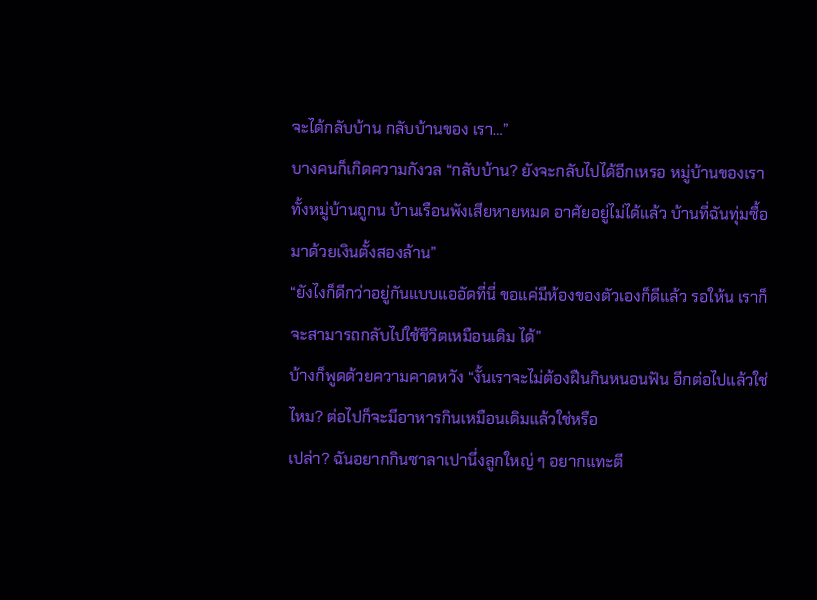จะได้กลับบ้าน กลับบ้านของ เรา…”
บางคนก็เกิดความกังวล “กลับบ้าน? ยังจะกลับไปได้อีกเหรอ หมู่บ้านของเราทั้งหมู่บ้านถูกน บ้านเรือนพังเสียหายหมด อาศัยอยู่ไม่ได้แล้ว บ้านที่ฉันทุ่มซื้อมาด้วยเงินตั้งสองล้าน”
“ยังไงก็ดีกว่าอยู่กันแบบแออัดที่นี่ ขอแค่มีห้องของตัวเองก็ดีแล้ว รอให้น เราก็จะสามารถกลับไปใช้ชีวิตเหมือนเดิม ได้”
บ้างก็พูดด้วยความคาดหวัง “งั้นเราจะไม่ต้องฝืนกินหนอนฟัน อีกต่อไปแล้วใช่ไหม? ต่อไปก็จะมีอาหารกินเหมือนเดิมแล้วใช่หรือ
เปล่า? ฉันอยากกินซาลาเปานึ่งลูกใหญ่ ๆ อยากแทะตี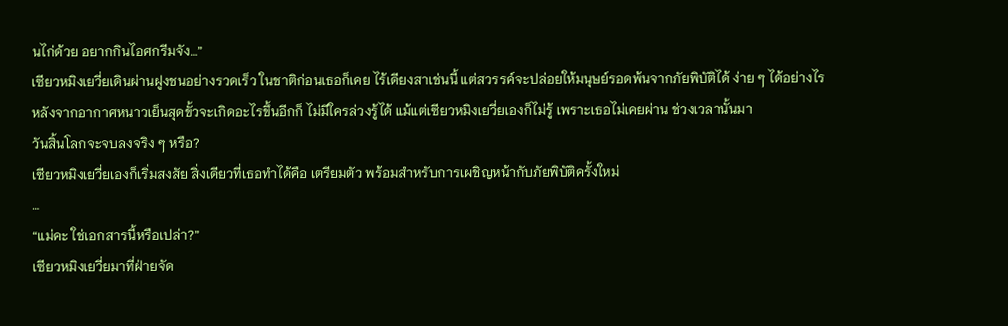นไก่ด้วย อยากกินไอศกรีมจัง…”
เซียวหมิงเยวี่ยเดินผ่านฝูงชนอย่างรวดเร็ว ในชาติก่อนเธอก็เคย ไร้เดียงสาเช่นนี้ แต่สวรรค์จะปล่อยให้มนุษย์รอดพ้นจากภัยพิบัติได้ ง่าย ๆ ได้อย่างไร หลังจากอากาศหนาวเย็นสุดขั้วจะเกิดอะไรขึ้นอีกก็ ไม่มีใครล่วงรู้ได้ แม้แต่เซียวหมิงเยวี่ยเองก็ไม่รู้ เพราะเธอไม่เคยผ่าน ช่วงเวลานั้นมา
วันสิ้นโลกจะจบลงจริง ๆ หรือ?
เซียวหมิงเยวี่ยเองก็เริ่มสงสัย สิ่งเดียวที่เธอทำได้คือ เตรียมตัว พร้อมสำหรับการเผชิญหน้ากับภัยพิบัติครั้งใหม่
…
“แม่คะ ใช่เอกสารนี้หรือเปล่า?”
เซียวหมิงเยวี่ยมาที่ฝ่ายจัด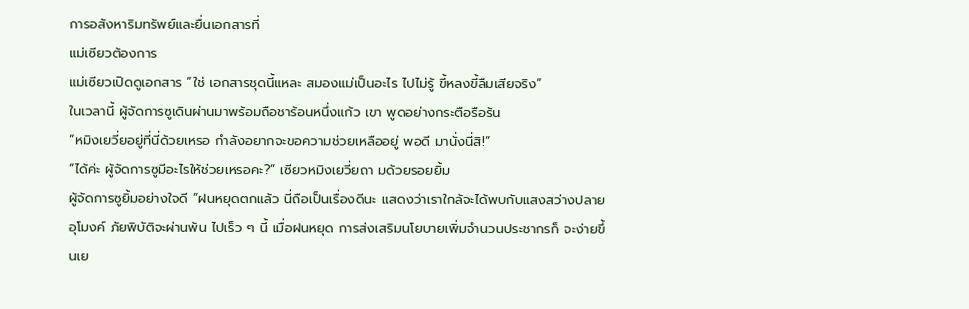การอสังหาริมทรัพย์และยื่นเอกสารที่
แม่เซียวต้องการ
แม่เซียวเปิดดูเอกสาร “ใช่ เอกสารชุดนี้แหละ สมองแม่เป็นอะไร ไปไม่รู้ ขี้หลงขี้ลืมเสียจริง”
ในเวลานี้ ผู้จัดการซูเดินผ่านมาพร้อมถือชาร้อนหนึ่งแก้ว เขา พูดอย่างกระตือรือร้น
“หมิงเยวี่ยอยู่ที่นี่ด้วยเหรอ กำลังอยากจะขอความช่วยเหลืออยู่ พอดี มานั่งนี่สิ!”
“ได้ค่ะ ผู้จัดการซูมีอะไรให้ช่วยเหรอคะ?” เซียวหมิงเยวี่ยถา มด้วยรอยยิ้ม
ผู้จัดการซูยิ้มอย่างใจดี “ฝนหยุดตกแล้ว นี่ถือเป็นเรื่องดีนะ แสดงว่าเราใกล้จะได้พบกับแสงสว่างปลายอุโมงค์ ภัยพิบัติจะผ่านพ้น ไปเร็ว ๆ นี้ เมื่อฝนหยุด การส่งเสริมนโยบายเพิ่มจำนวนประชากรก็ จะง่ายขึ้นเย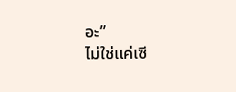อะ”
ไม่ใช่แค่เซี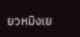ยวหมิงเย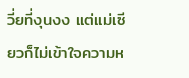วี่ยที่งุนงง แต่แม่เซียวก็ไม่เข้าใจความห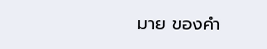มาย ของคำ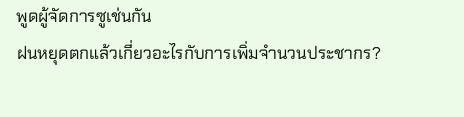พูดผู้จัดการซูเช่นกัน
ฝนหยุดตกแล้วเกี่ยวอะไรกับการเพิ่มจำนวนประชากร?